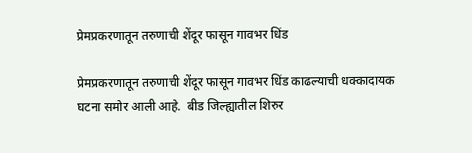प्रेमप्रकरणातून तरुणाची शेंदूर फासून गावभर धिंड

प्रेमप्रकरणातून तरुणाची शेंदूर फासून गावभर धिंड काढल्याची धक्कादायक घटना समोर आली आहे.  बीड जिल्ह्यातील शिरुर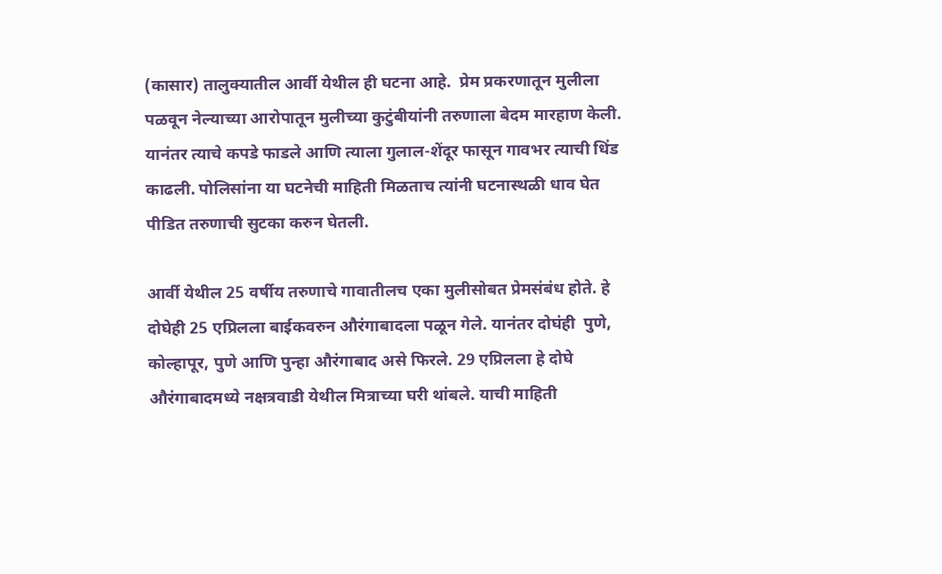(कासार) तालुक्यातील आर्वी येथील ही घटना आहे.  प्रेम प्रकरणातून मुलीला पळवून नेल्याच्या आरोपातून मुलीच्या कुटुंबीयांनी तरुणाला बेदम मारहाण केली. यानंतर त्याचे कपडे फाडले आणि त्याला गुलाल-शेंदूर फासून गावभर त्याची धिंड काढली. पोलिसांना या घटनेची माहिती मिळताच त्यांनी घटनास्थळी धाव घेत पीडित तरुणाची सुटका करुन घेतली.

आर्वी येथील 25 वर्षीय तरुणाचे गावातीलच एका मुलीसोबत प्रेमसंबंध होते. हे दोघेही 25 एप्रिलला बाईकवरुन औरंगाबादला पळून गेले. यानंतर दोघंही  पुणे, कोल्हापूर, पुणे आणि पुन्हा औरंगाबाद असे फिरले. 29 एप्रिलला हे दोघे औरंगाबादमध्ये नक्षत्रवाडी येथील मित्राच्या घरी थांबले. याची माहिती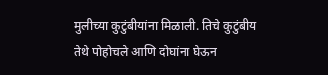मुलीच्या कुटुंबीयांना मिळाली. तिचे कुटुंबीय तेथे पोहोचले आणि दोघांना घेऊन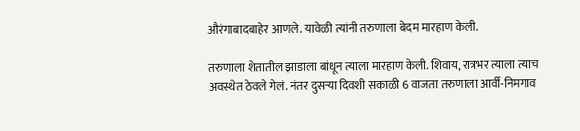औरंगाबादबाहेर आणले. यावेळी त्यांनी तरुणाला बेदम मारहाण केली.

तरुणाला शेतातील झाडाला बांधून त्याला मारहाण केली. शिवाय, रात्रभर त्याला त्याच अवस्थेत ठेवले गेलं. नंतर दुसऱ्या दिवशी सकाळी 6 वाजता तरुणाला आर्वी-निमगाव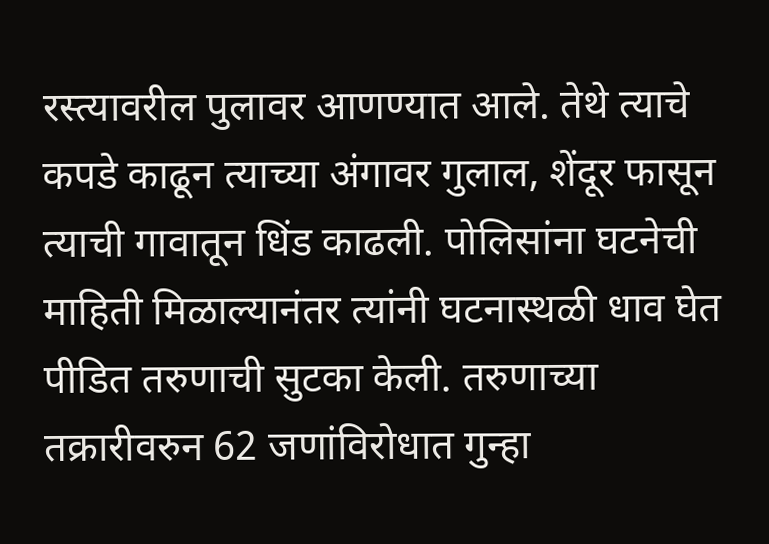रस्त्यावरील पुलावर आणण्यात आले. तेथे त्याचे कपडे काढून त्याच्या अंगावर गुलाल, शेंदूर फासून त्याची गावातून धिंड काढली. पोलिसांना घटनेची माहिती मिळाल्यानंतर त्यांनी घटनास्थळी धाव घेत पीडित तरुणाची सुटका केली. तरुणाच्या तक्रारीवरुन 62 जणांविरोधात गुन्हा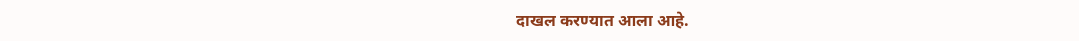दाखल करण्यात आला आहे.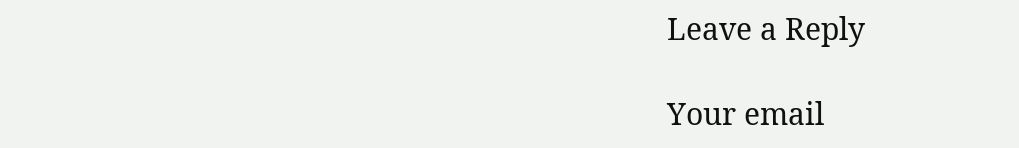Leave a Reply

Your email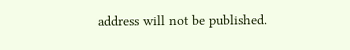address will not be published.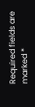Required fields are marked *